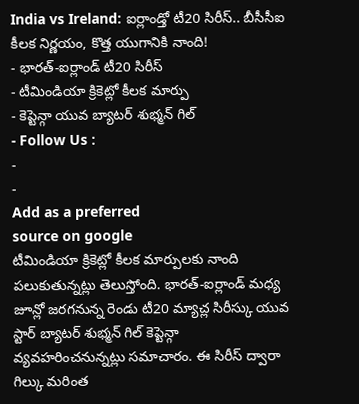India vs Ireland: ఐర్లాండ్తో టీ20 సిరీస్.. బీసీసీఐ కీలక నిర్ణయం, కొత్త యుగానికి నాంది!
- భారత్-ఐర్లాండ్ టీ20 సిరీస్
- టీమిండియా క్రికెట్లో కీలక మార్పు
- కెప్టెన్గా యువ బ్యాటర్ శుభ్మన్ గిల్
- Follow Us :
-
-
Add as a preferred
source on google
టీమిండియా క్రికెట్లో కీలక మార్పులకు నాంది పలుకుతున్నట్లు తెలుస్తోంది. భారత్-ఐర్లాండ్ మధ్య జూన్లో జరగనున్న రెండు టీ20 మ్యాచ్ల సిరీస్కు యువ స్టార్ బ్యాటర్ శుభ్మన్ గిల్ కెప్టెన్గా వ్యవహరించనున్నట్లు సమాచారం. ఈ సిరీస్ ద్వారా గిల్కు మరింత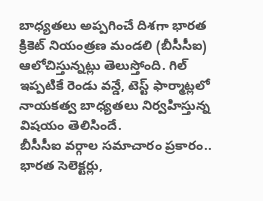బాధ్యతలు అప్పగించే దిశగా భారత క్రికెట్ నియంత్రణ మండలి (బీసీసీఐ) ఆలోచిస్తున్నట్లు తెలుస్తోంది. గిల్ ఇప్పటికే రెండు వన్డే, టెస్ట్ ఫార్మాట్లలో నాయకత్వ బాధ్యతలు నిర్వహిస్తున్న విషయం తెలిసిందే.
బీసీసీఐ వర్గాల సమాచారం ప్రకారం.. భారత సెలెక్టర్లు,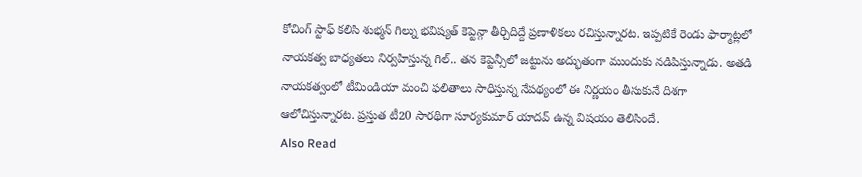కోచింగ్ స్టాఫ్ కలిసి శుభ్మన్ గిల్ను భవిష్యత్ కెప్టెన్గా తీర్చిదిద్దే ప్రణాళికలు రచిస్తున్నారట. ఇప్పటికే రెండు ఫార్మాట్లలో నాయకత్వ బాధ్యతలు నిర్వహిస్తున్న గిల్.. తన కెప్టెన్సీలో జట్టును అద్భుతంగా ముందుకు నడిపిస్తున్నాడు. అతడి నాయకత్వంలో టీమిండియా మంచి ఫలితాలు సాధిస్తున్న నేపథ్యంలో ఈ నిర్ణయం తీసుకునే దిశగా ఆలోచిస్తున్నారట. ప్రస్తుత టీ20 సారథిగా సూర్యకుమార్ యాదవ్ ఉన్న విషయం తెలిసిందే.
Also Read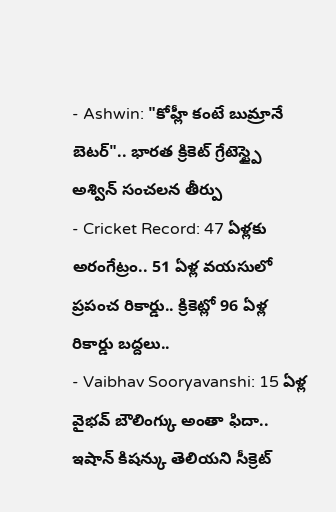- Ashwin: "కోహ్లీ కంటే బుమ్రానే బెటర్".. భారత క్రికెట్ గ్రేటెస్ట్పై అశ్విన్ సంచలన తీర్పు
- Cricket Record: 47 ఏళ్లకు అరంగేట్రం.. 51 ఏళ్ల వయసులో ప్రపంచ రికార్డు.. క్రికెట్లో 96 ఏళ్ల రికార్డు బద్దలు..
- Vaibhav Sooryavanshi: 15 ఏళ్ల వైభవ్ బౌలింగ్కు అంతా ఫిదా.. ఇషాన్ కిషన్కు తెలియని సీక్రెట్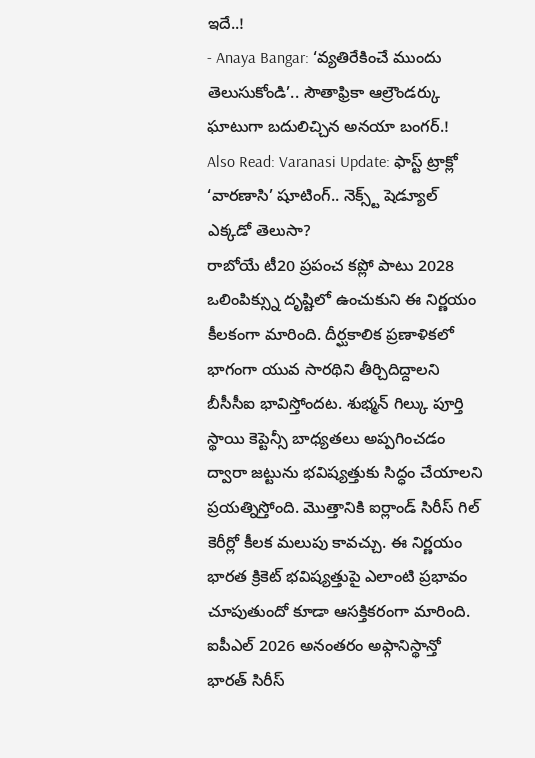ఇదే..!
- Anaya Bangar: ‘వ్యతిరేకించే ముందు తెలుసుకోండి’.. సౌతాఫ్రికా ఆల్రౌండర్కు ఘాటుగా బదులిచ్చిన అనయా బంగర్.!
Also Read: Varanasi Update: ఫాస్ట్ ట్రాక్లో ‘వారణాసి’ షూటింగ్.. నెక్స్ట్ షెడ్యూల్ ఎక్కడో తెలుసా?
రాబోయే టీ20 ప్రపంచ కప్లో పాటు 2028 ఒలింపిక్స్ను దృష్టిలో ఉంచుకుని ఈ నిర్ణయం కీలకంగా మారింది. దీర్ఘకాలిక ప్రణాళికలో భాగంగా యువ సారథిని తీర్చిదిద్దాలని బీసీసీఐ భావిస్తోందట. శుభ్మన్ గిల్కు పూర్తి స్థాయి కెప్టెన్సీ బాధ్యతలు అప్పగించడం ద్వారా జట్టును భవిష్యత్తుకు సిద్ధం చేయాలని ప్రయత్నిస్తోంది. మొత్తానికి ఐర్లాండ్ సిరీస్ గిల్ కెరీర్లో కీలక మలుపు కావచ్చు. ఈ నిర్ణయం భారత క్రికెట్ భవిష్యత్తుపై ఎలాంటి ప్రభావం చూపుతుందో కూడా ఆసక్తికరంగా మారింది. ఐపీఎల్ 2026 అనంతరం అఫ్గానిస్థాన్తో భారత్ సిరీస్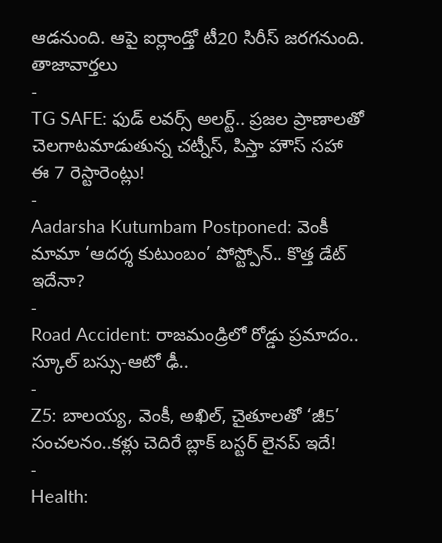ఆడనుంది. ఆపై ఐర్లాండ్తో టీ20 సిరీస్ జరగనుంది.
తాజావార్తలు
-
TG SAFE: ఫుడ్ లవర్స్ అలర్ట్.. ప్రజల ప్రాణాలతో చెలగాటమాడుతున్న చట్నీస్, పిస్తా హౌస్ సహా ఈ 7 రెస్టారెంట్లు!
-
Aadarsha Kutumbam Postponed: వెంకీ మామా ‘ఆదర్శ కుటుంబం’ పోస్ట్పోన్.. కొత్త డేట్ ఇదేనా?
-
Road Accident: రాజమండ్రిలో రోడ్డు ప్రమాదం.. స్కూల్ బస్సు-ఆటో ఢీ..
-
Z5: బాలయ్య, వెంకీ, అఖిల్, చైతూలతో ‘జీ5’ సంచలనం..కళ్లు చెదిరే బ్లాక్ బస్టర్ లైనప్ ఇదే!
-
Health: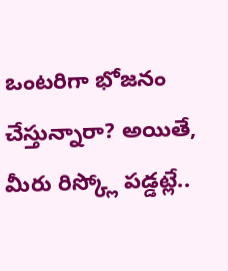ఒంటరిగా భోజనం చేస్తున్నారా? అయితే, మీరు రిస్క్లో పడ్డట్లే..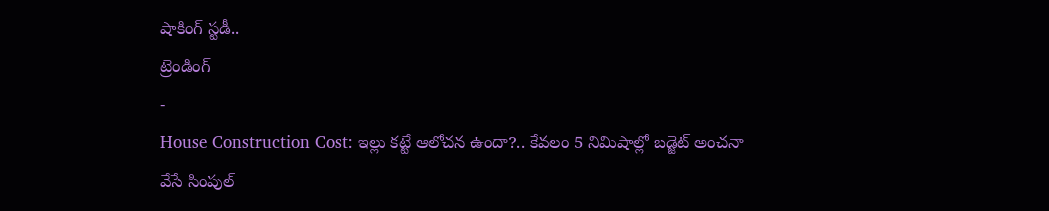షాకింగ్ స్టడీ..
ట్రెండింగ్
-
House Construction Cost: ఇల్లు కట్టే ఆలోచన ఉందా?.. కేవలం 5 నిమిషాల్లో బడ్జెట్ అంచనా వేసే సింపుల్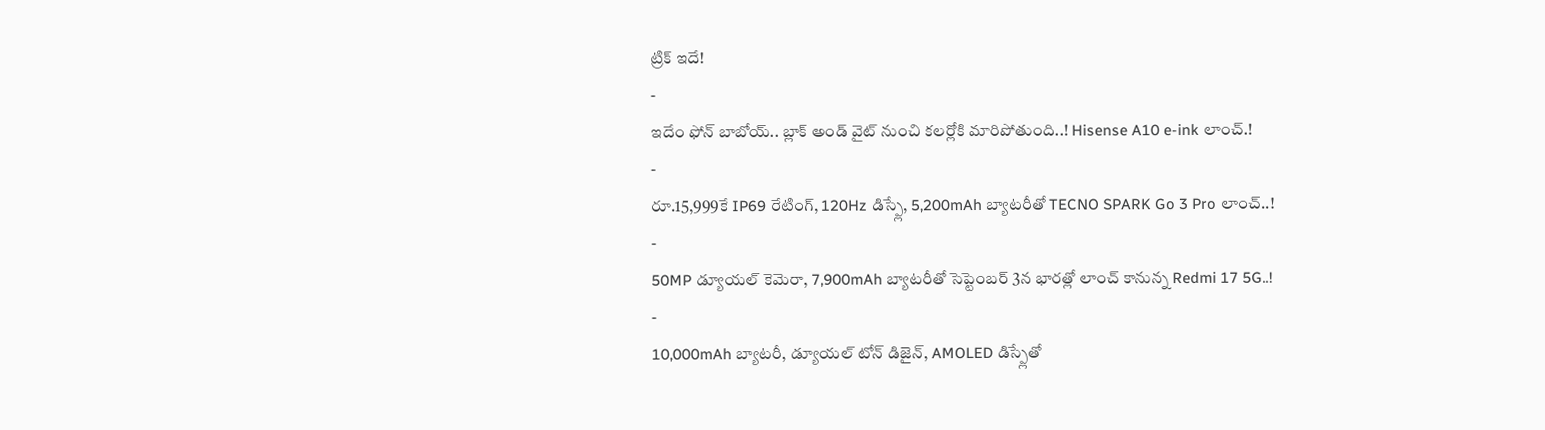ట్రిక్ ఇదే!
-
ఇదేం ఫోన్ బాబోయ్.. బ్లాక్ అండ్ వైట్ నుంచి కలర్లోకి మారిపోతుంది..! Hisense A10 e-ink లాంచ్.!
-
రూ.15,999కే IP69 రేటింగ్, 120Hz డిస్ప్లే, 5,200mAh బ్యాటరీతో TECNO SPARK Go 3 Pro లాంచ్..!
-
50MP డ్యూయల్ కెమెరా, 7,900mAh బ్యాటరీతో సెప్టెంబర్ 3న భారత్లో లాంచ్ కానున్న Redmi 17 5G..!
-
10,000mAh బ్యాటరీ, డ్యూయల్ టోన్ డిజైన్, AMOLED డిస్ప్లేతో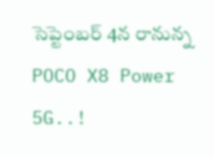సెప్టెంబర్ 4న రానున్న POCO X8 Power 5G..!